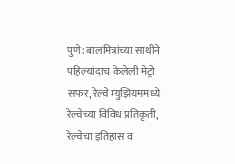पुणे: बालमित्रांच्या साथीने पहिल्यांदाच केलेली मेट्रो सफर, रेल्वे म्युझियममध्ये रेल्वेच्या विविध प्रतिकृती, रेल्वेचा इतिहास व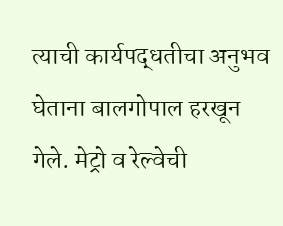त्याची कार्यपद्धतीचा अनुभव घेताना बालगोपाल हरखून गेले. मेट्रो व रेल्वेची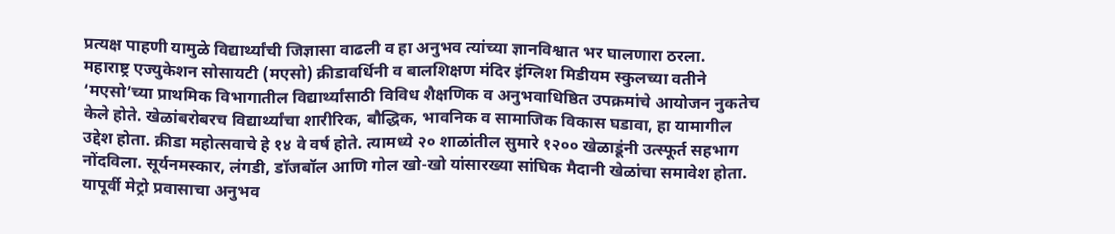प्रत्यक्ष पाहणी यामुळे विद्यार्थ्यांची जिज्ञासा वाढली व हा अनुभव त्यांच्या ज्ञानविश्वात भर घालणारा ठरला.
महाराष्ट्र एज्युकेशन सोसायटी (मएसो) क्रीडावर्धिनी व बालशिक्षण मंदिर इंग्लिश मिडीयम स्कुलच्या वतीने ‘मएसो’च्या प्राथमिक विभागातील विद्यार्थ्यांसाठी विविध शैक्षणिक व अनुभवाधिष्ठित उपक्रमांचे आयोजन नुकतेच केले होते. खेळांबरोबरच विद्यार्थ्यांचा शारीरिक, बौद्धिक, भावनिक व सामाजिक विकास घडावा, हा यामागील उद्देश होता. क्रीडा महोत्सवाचे हे १४ वे वर्ष होते. त्यामध्ये २० शाळांतील सुमारे १२०० खेळाडूंनी उत्स्फूर्त सहभाग नोंदविला. सूर्यनमस्कार, लंगडी, डॉजबॉल आणि गोल खो-खो यांसारख्या सांघिक मैदानी खेळांचा समावेश होता.
यापूर्वी मेट्रो प्रवासाचा अनुभव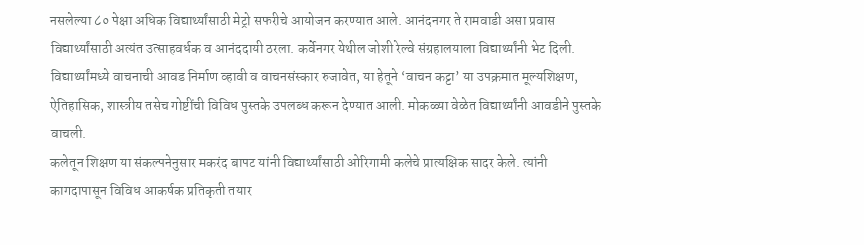नसलेल्या ८० पेक्षा अधिक विद्यार्थ्यांसाठी मेट्रो सफरीचे आयोजन करण्यात आले. आनंदनगर ते रामवाडी असा प्रवास विद्यार्थ्यांसाठी अत्यंत उत्साहवर्धक व आनंददायी ठरला. कर्वेनगर येथील जोशी रेल्वे संग्रहालयाला विद्यार्थ्यांनी भेट दिली. विद्यार्थ्यांमध्ये वाचनाची आवड निर्माण व्हावी व वाचनसंस्कार रुजावेत, या हेतूने ‘वाचन कट्टा’ या उपक्रमात मूल्यशिक्षण, ऐतिहासिक, शास्त्रीय तसेच गोष्टींची विविध पुस्तके उपलब्ध करून देण्यात आली. मोकळ्या वेळेत विद्यार्थ्यांनी आवडीने पुस्तके वाचली.
कलेतून शिक्षण या संकल्पनेनुसार मकरंद बापट यांनी विद्यार्थ्यांसाठी ओरिगामी कलेचे प्रात्यक्षिक सादर केले. त्यांनी कागदापासून विविध आकर्षक प्रतिकृती तयार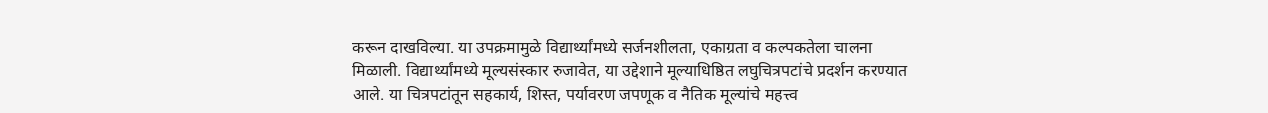करून दाखविल्या. या उपक्रमामुळे विद्यार्थ्यांमध्ये सर्जनशीलता, एकाग्रता व कल्पकतेला चालना मिळाली. विद्यार्थ्यांमध्ये मूल्यसंस्कार रुजावेत, या उद्देशाने मूल्याधिष्ठित लघुचित्रपटांचे प्रदर्शन करण्यात आले. या चित्रपटांतून सहकार्य, शिस्त, पर्यावरण जपणूक व नैतिक मूल्यांचे महत्त्व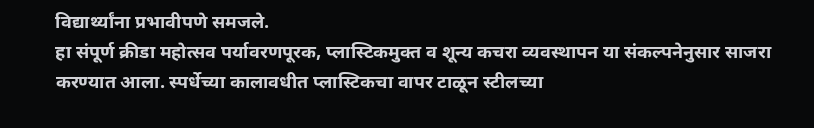विद्यार्थ्यांना प्रभावीपणे समजले.
हा संपूर्ण क्रीडा महोत्सव पर्यावरणपूरक, प्लास्टिकमुक्त व शून्य कचरा व्यवस्थापन या संकल्पनेनुसार साजरा करण्यात आला. स्पर्धेच्या कालावधीत प्लास्टिकचा वापर टाळून स्टीलच्या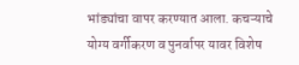भांड्यांचा वापर करण्यात आला. कचऱ्याचे योग्य वर्गीकरण व पुनर्वापर यावर विशेष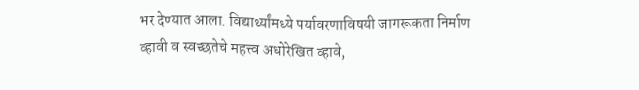भर देण्यात आला. विद्यार्थ्यांमध्ये पर्यावरणाविषयी जागरूकता निर्माण व्हावी व स्वच्छतेचे महत्त्व अधोरेखित व्हावे,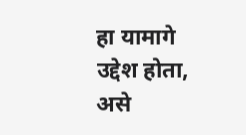हा यामागे उद्देश होता, असे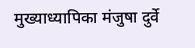मुख्याध्यापिका मंजुषा दुर्वे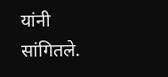यांनी सांगितले.